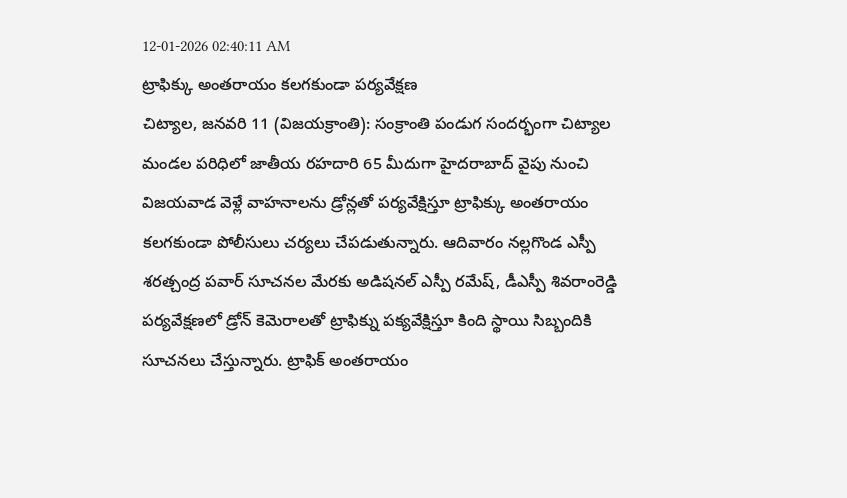12-01-2026 02:40:11 AM
ట్రాఫిక్కు అంతరాయం కలగకుండా పర్యవేక్షణ
చిట్యాల, జనవరి 11 (విజయక్రాంతి): సంక్రాంతి పండుగ సందర్భంగా చిట్యాల మండల పరిధిలో జాతీయ రహదారి 65 మీదుగా హైదరాబాద్ వైపు నుంచి విజయవాడ వెళ్లే వాహనాలను డ్రోన్లతో పర్యవేక్షిస్తూ ట్రాఫిక్కు అంతరాయం కలగకుండా పోలీసులు చర్యలు చేపడుతున్నారు. ఆదివారం నల్లగొండ ఎస్పీ శరత్చంద్ర పవార్ సూచనల మేరకు అడిషనల్ ఎస్పీ రమేష్, డీఎస్పీ శివరాంరెడ్డి పర్యవేక్షణలో డ్రోన్ కెమెరాలతో ట్రాఫిక్ను పక్యవేక్షిస్తూ కింది స్థాయి సిబ్బందికి సూచనలు చేస్తున్నారు. ట్రాఫిక్ అంతరాయం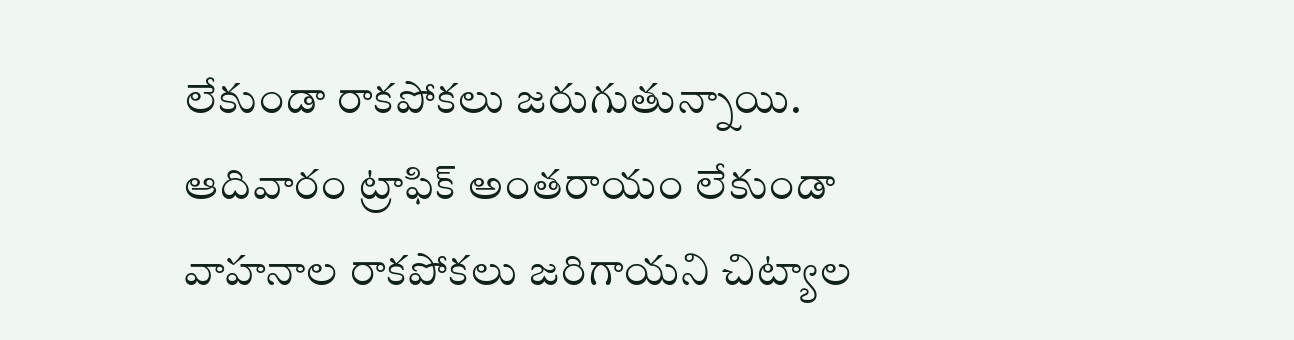లేకుండా రాకపోకలు జరుగుతున్నాయి. ఆదివారం ట్రాఫిక్ అంతరాయం లేకుండా వాహనాల రాకపోకలు జరిగాయని చిట్యాల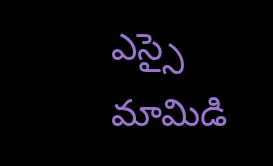ఎస్సై మామిడి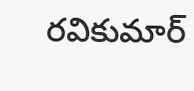రవికుమార్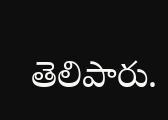తెలిపారు.